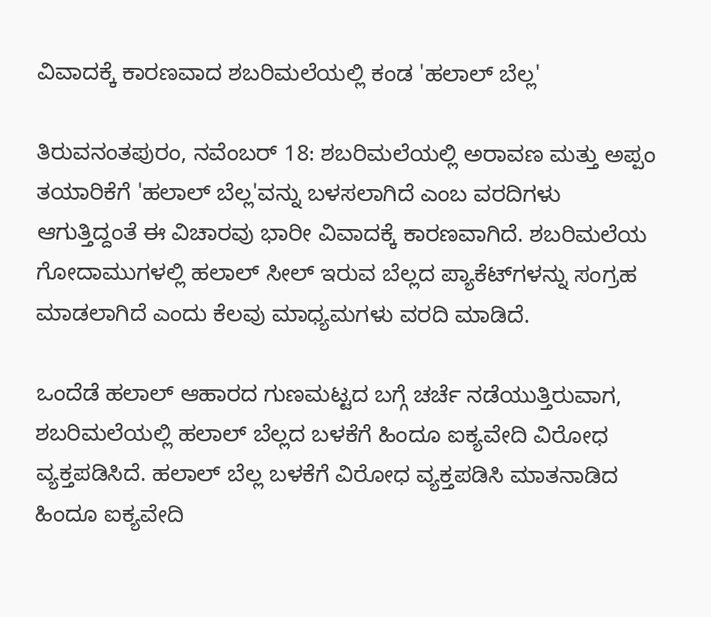ವಿವಾದಕ್ಕೆ ಕಾರಣವಾದ ಶಬರಿಮಲೆಯಲ್ಲಿ ಕಂಡ 'ಹಲಾಲ್ ಬೆಲ್ಲ'

ತಿರುವನಂತಪುರಂ, ನವೆಂಬರ್‌ 18: ಶಬರಿಮಲೆಯಲ್ಲಿ ಅರಾವಣ ಮತ್ತು ಅಪ್ಪಂ ತಯಾರಿಕೆಗೆ 'ಹಲಾಲ್ ಬೆಲ್ಲ'ವನ್ನು ಬಳಸಲಾಗಿದೆ ಎಂಬ ವರದಿಗಳು ಆಗುತ್ತಿದ್ದಂತೆ ಈ ವಿಚಾರವು ಭಾರೀ ವಿವಾದಕ್ಕೆ ಕಾರಣವಾಗಿದೆ. ಶಬರಿಮಲೆಯ ಗೋದಾಮುಗಳಲ್ಲಿ ಹಲಾಲ್‌ ಸೀಲ್‌ ಇರುವ ಬೆಲ್ಲದ ಪ್ಯಾಕೆಟ್‌ಗಳನ್ನು ಸಂಗ್ರಹ ಮಾಡಲಾಗಿದೆ ಎಂದು ಕೆಲವು ಮಾಧ್ಯಮಗಳು ವರದಿ ಮಾಡಿದೆ.

ಒಂದೆಡೆ ಹಲಾಲ್‌ ಆಹಾರದ ಗುಣಮಟ್ಟದ ಬಗ್ಗೆ ಚರ್ಚೆ ನಡೆಯುತ್ತಿರುವಾಗ, ಶಬರಿಮಲೆಯಲ್ಲಿ ಹಲಾಲ್‌ ಬೆಲ್ಲದ ಬಳಕೆಗೆ ಹಿಂದೂ ಐಕ್ಯವೇದಿ ವಿರೋಧ ವ್ಯಕ್ತಪಡಿಸಿದೆ. ಹಲಾಲ್‌ ಬೆಲ್ಲ ಬಳಕೆಗೆ ವಿರೋಧ ವ್ಯಕ್ತಪಡಿಸಿ ಮಾತನಾಡಿದ ಹಿಂದೂ ಐಕ್ಯವೇದಿ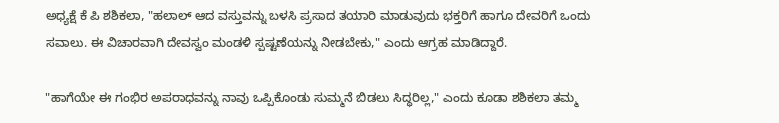ಅಧ್ಯಕ್ಷೆ ಕೆ ಪಿ ಶಶಿಕಲಾ, "ಹಲಾಲ್‌ ಆದ ವಸ್ತುವನ್ನು ಬಳಸಿ ಪ್ರಸಾದ ತಯಾರಿ ಮಾಡುವುದು ಭಕ್ತರಿಗೆ ಹಾಗೂ ದೇವರಿಗೆ ಒಂದು ಸವಾಲು. ಈ ವಿಚಾರವಾಗಿ ದೇವಸ್ವಂ ಮಂಡಳಿ ಸ್ಪಷ್ಟಣೆಯನ್ನು ನೀಡಬೇಕು," ಎಂದು ಆಗ್ರಹ ಮಾಡಿದ್ದಾರೆ.

"ಹಾಗೆಯೇ ಈ ಗಂಭಿರ ಅಪರಾಧವನ್ನು ನಾವು ಒಪ್ಪಿಕೊಂಡು ಸುಮ್ಮನೆ ಬಿಡಲು ಸಿದ್ಧರಿಲ್ಲ," ಎಂದು ಕೂಡಾ ಶಶಿಕಲಾ ತಮ್ಮ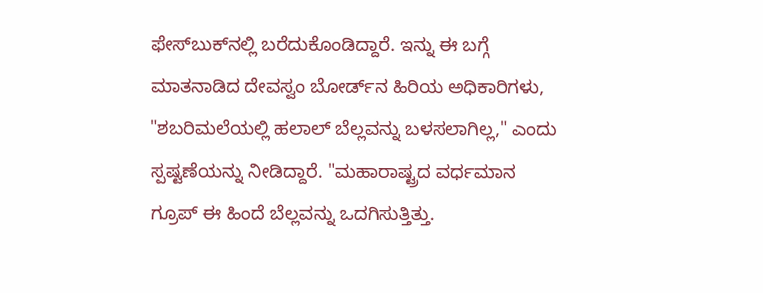ಫೇಸ್‌ಬುಕ್‌ನಲ್ಲಿ ಬರೆದುಕೊಂಡಿದ್ದಾರೆ. ಇನ್ನು ಈ ಬಗ್ಗೆ ಮಾತನಾಡಿದ ದೇವಸ್ವಂ ಬೋರ್ಡ್‌ನ ಹಿರಿಯ ಅಧಿಕಾರಿಗಳು, "ಶಬರಿಮಲೆಯಲ್ಲಿ ಹಲಾ‌ಲ್‌ ಬೆಲ್ಲವನ್ನು ಬಳಸಲಾಗಿಲ್ಲ," ಎಂದು ಸ್ಪಷ್ಟಣೆಯನ್ನು ನೀಡಿದ್ದಾರೆ. "ಮಹಾರಾಷ್ಟ್ರದ ವರ್ಧಮಾನ ಗ್ರೂಪ್‌ ಈ ಹಿಂದೆ ಬೆಲ್ಲವನ್ನು ಒದಗಿಸುತ್ತಿತ್ತು.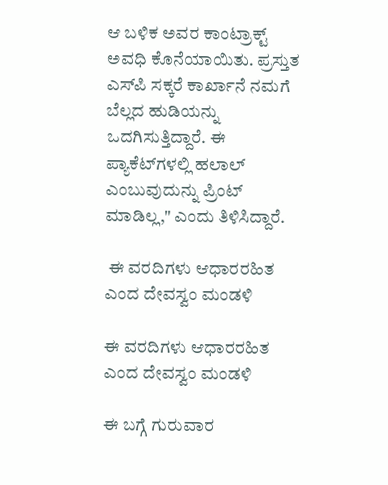ಆ ಬಳಿಕ ಅವರ ಕಾಂಟ್ರಾಕ್ಟ್‌ ಅವಧಿ ಕೊನೆಯಾಯಿತು. ಪ್ರಸ್ತುತ ಎಸ್‌ಪಿ ಸಕ್ಕರೆ ಕಾರ್ಖಾನೆ ನಮಗೆ ಬೆಲ್ಲದ ಹುಡಿಯನ್ನು ಒದಗಿಸುತ್ತಿದ್ದಾರೆ. ಈ ಪ್ಯಾಕೆಟ್‌ಗಳಲ್ಲಿ ಹಲಾಲ್‌ ಎಂಬುವುದುನ್ನು ಪ್ರಿಂಟ್‌ ಮಾಡಿಲ್ಲ," ಎಂದು ತಿಳಿಸಿದ್ದಾರೆ.

 ಈ ವರದಿಗಳು ಆಧಾರರಹಿತ ಎಂದ ದೇವಸ್ವಂ ಮಂಡಳಿ

ಈ ವರದಿಗಳು ಆಧಾರರಹಿತ ಎಂದ ದೇವಸ್ವಂ ಮಂಡಳಿ

ಈ ಬಗ್ಗೆ ಗುರುವಾರ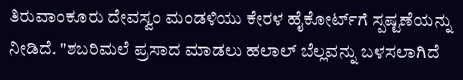ತಿರುವಾಂಕೂರು ದೇವಸ್ವಂ ಮಂಡಳಿಯು ಕೇರಳ ಹೈಕೋರ್ಟ್‌ಗೆ ಸ್ಪಷ್ಟಣೆಯನ್ನು ನೀಡಿದೆ. "ಶಬರಿಮಲೆ ಪ್ರಸಾದ ಮಾಡಲು ಹಲಾ‌ಲ್‌ ಬೆಲ್ಲವನ್ನು ಬಳಸಲಾಗಿದೆ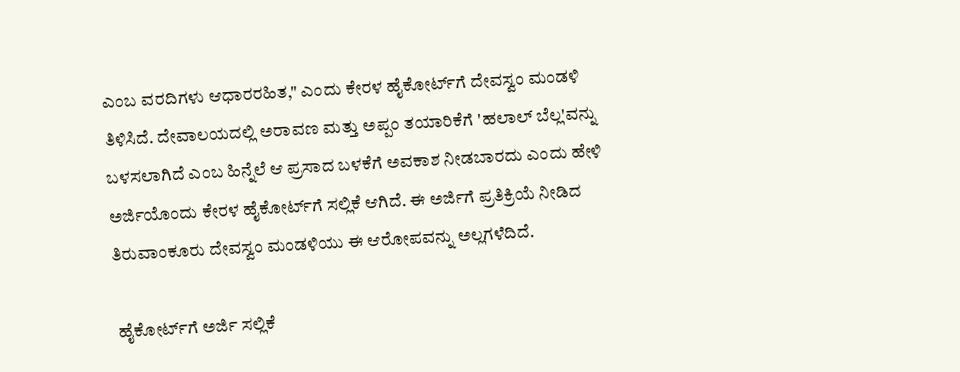ಎಂಬ ವರದಿಗಳು ಆಧಾರರಹಿತ," ಎಂದು ಕೇರಳ ಹೈಕೋರ್ಟ್‌ಗೆ ದೇವಸ್ವಂ ಮಂಡಳಿ ತಿಳಿಸಿದೆ. ದೇವಾಲಯದಲ್ಲಿ ಅರಾವಣ ಮತ್ತು ಅಪ್ಪಂ ತಯಾರಿಕೆಗೆ 'ಹಲಾಲ್ ಬೆಲ್ಲ'ವನ್ನು ಬಳಸಲಾಗಿದೆ ಎಂಬ ಹಿನ್ನೆಲೆ ಆ ಪ್ರಸಾದ ಬಳಕೆಗೆ ಅವಕಾಶ ನೀಡಬಾರದು ಎಂದು ಹೇಳಿ ಅರ್ಜಿಯೊಂದು ಕೇರಳ ಹೈಕೋರ್ಟ್‌ಗೆ ಸಲ್ಲಿಕೆ ಆಗಿದೆ. ಈ ಅರ್ಜಿಗೆ ಪ್ರತಿಕ್ರಿಯೆ ನೀಡಿದ ತಿರುವಾಂಕೂರು ದೇವಸ್ವಂ ಮಂಡಳಿಯು ಈ ಆರೋಪವನ್ನು ಅಲ್ಲಗಳೆದಿದೆ.

 ಹೈಕೋರ್ಟ್‌ಗೆ ಅರ್ಜಿ ಸಲ್ಲಿಕೆ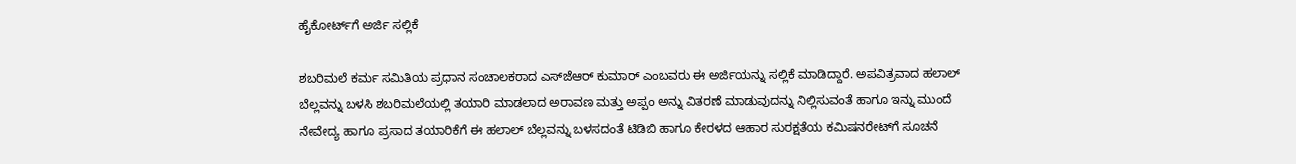ಹೈಕೋರ್ಟ್‌ಗೆ ಅರ್ಜಿ ಸಲ್ಲಿಕೆ

ಶಬರಿಮಲೆ ಕರ್ಮ ಸಮಿತಿಯ ಪ್ರಧಾನ ಸಂಚಾಲಕರಾದ ಎಸ್‌ಜೆಆರ್‌ ಕುಮಾರ್‌ ಎಂಬವರು ಈ ಅರ್ಜಿಯನ್ನು ಸಲ್ಲಿಕೆ ಮಾಡಿದ್ದಾರೆ. ಅಪವಿತ್ರವಾದ ಹಲಾಲ್‌ ಬೆಲ್ಲವನ್ನು ಬಳಸಿ ಶಬರಿಮಲೆಯಲ್ಲಿ ತಯಾರಿ ಮಾಡಲಾದ ಅರಾವಣ ಮತ್ತು ಅಪ್ಪಂ ಅನ್ನು ವಿತರಣೆ ಮಾಡುವುದನ್ನು ನಿಲ್ಲಿಸುವಂತೆ ಹಾಗೂ ಇನ್ನು ಮುಂದೆ ನೇವೇದ್ಯ ಹಾಗೂ ಪ್ರಸಾದ ತಯಾರಿಕೆಗೆ ಈ ಹಲಾಲ್‌ ಬೆಲ್ಲವನ್ನು ಬಳಸದಂತೆ ಟಿಡಿಬಿ ಹಾಗೂ ಕೇರಳದ ಆಹಾರ ಸುರಕ್ಷತೆಯ ಕಮಿಷನರೇಟ್‌ಗೆ ಸೂಚನೆ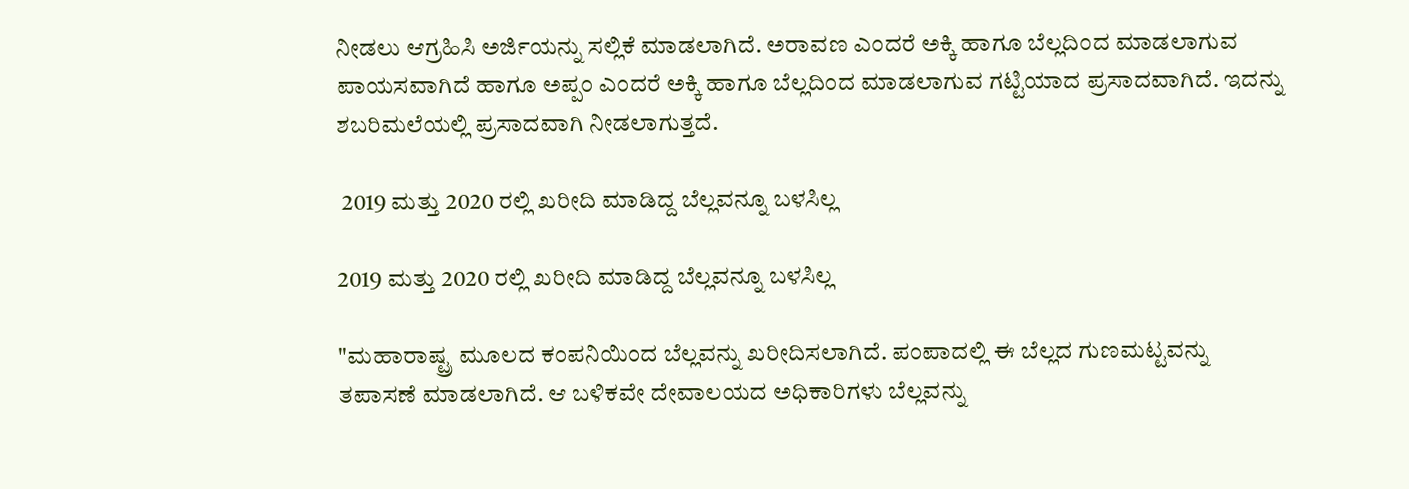ನೀಡಲು ಆಗ್ರಹಿಸಿ ಅರ್ಜಿಯನ್ನು ಸಲ್ಲಿಕೆ ಮಾಡಲಾಗಿದೆ. ಅರಾವಣ ಎಂದರೆ ಅಕ್ಕಿ ಹಾಗೂ ಬೆಲ್ಲದಿಂದ ಮಾಡಲಾಗುವ ಪಾಯಸವಾಗಿದೆ ಹಾಗೂ ಅಪ್ಪಂ ಎಂದರೆ ಅಕ್ಕಿ ಹಾಗೂ ಬೆಲ್ಲದಿಂದ ಮಾಡಲಾಗುವ ಗಟ್ಟಿಯಾದ ಪ್ರಸಾದವಾಗಿದೆ. ಇದನ್ನು ಶಬರಿಮಲೆಯಲ್ಲಿ ಪ್ರಸಾದವಾಗಿ ನೀಡಲಾಗುತ್ತದೆ.

 2019 ಮತ್ತು 2020 ರಲ್ಲಿ ಖರೀದಿ ಮಾಡಿದ್ದ ಬೆಲ್ಲವನ್ನೂ ಬಳಸಿಲ್ಲ

2019 ಮತ್ತು 2020 ರಲ್ಲಿ ಖರೀದಿ ಮಾಡಿದ್ದ ಬೆಲ್ಲವನ್ನೂ ಬಳಸಿಲ್ಲ

"ಮಹಾರಾಷ್ಟ್ರ ಮೂಲದ ಕಂಪನಿಯಿಂದ ಬೆಲ್ಲವನ್ನು ಖರೀದಿಸಲಾಗಿದೆ. ಪಂಪಾದಲ್ಲಿ ಈ ಬೆಲ್ಲದ ಗುಣಮಟ್ಟವನ್ನು ತಪಾಸಣೆ ಮಾಡಲಾಗಿದೆ. ಆ ಬಳಿಕವೇ ದೇವಾಲಯದ ಅಧಿಕಾರಿಗಳು ಬೆಲ್ಲವನ್ನು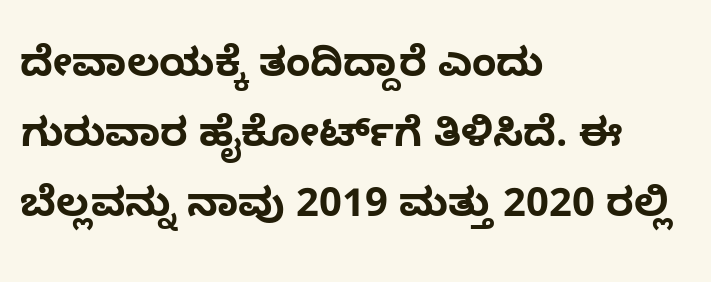ದೇವಾಲಯಕ್ಕೆ ತಂದಿದ್ದಾರೆ ಎಂದು ಗುರುವಾರ ಹೈಕೋರ್ಟ್‌ಗೆ ತಿಳಿಸಿದೆ. ಈ ಬೆಲ್ಲವನ್ನು ನಾವು 2019 ಮತ್ತು 2020 ರಲ್ಲಿ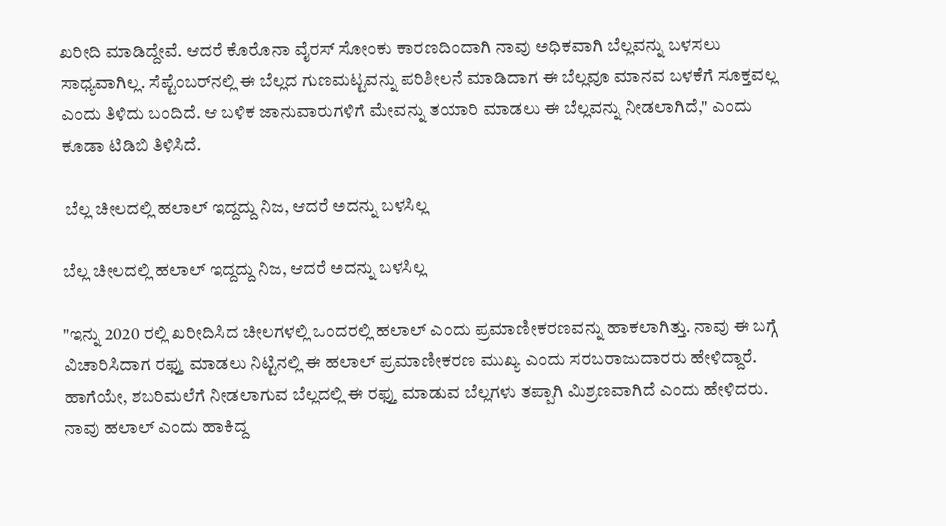ಖರೀದಿ ಮಾಡಿದ್ದೇವೆ. ಆದರೆ ಕೊರೊನಾ ವೈರಸ್‌ ಸೋಂಕು ಕಾರಣದಿಂದಾಗಿ ನಾವು ಅಧಿಕವಾಗಿ ಬೆಲ್ಲವನ್ನು ಬಳಸಲು ಸಾಧ್ಯವಾಗಿಲ್ಲ. ಸೆಪ್ಟೆಂಬರ್‌ನಲ್ಲಿ ಈ ಬೆಲ್ಲದ ಗುಣಮಟ್ಟವನ್ನು ಪರಿಶೀಲನೆ ಮಾಡಿದಾಗ ಈ ಬೆಲ್ಲವೂ ಮಾನವ ಬಳಕೆಗೆ ಸೂಕ್ತವಲ್ಲ ಎಂದು ತಿಳಿದು ಬಂದಿದೆ. ಆ ಬಳಿಕ ಜಾನುವಾರುಗಳಿಗೆ ಮೇವನ್ನು ತಯಾರಿ ಮಾಡಲು ಈ ಬೆಲ್ಲವನ್ನು ನೀಡಲಾಗಿದೆ," ಎಂದು ಕೂಡಾ ಟಿಡಿಬಿ ತಿಳಿಸಿದೆ.

 ಬೆಲ್ಲ ಚೀಲದಲ್ಲಿ ಹಲಾಲ್‌ ಇದ್ದದ್ದು ನಿಜ, ಆದರೆ ಅದನ್ನು ಬಳಸಿಲ್ಲ

ಬೆಲ್ಲ ಚೀಲದಲ್ಲಿ ಹಲಾಲ್‌ ಇದ್ದದ್ದು ನಿಜ, ಆದರೆ ಅದನ್ನು ಬಳಸಿಲ್ಲ

"ಇನ್ನು 2020 ರಲ್ಲಿ ಖರೀದಿಸಿದ ಚೀಲಗಳಲ್ಲಿ ಒಂದರಲ್ಲಿ ಹಲಾಲ್‌ ಎಂದು ಪ್ರಮಾಣೀಕರಣವನ್ನು ಹಾಕಲಾಗಿ‌ತ್ತು. ನಾವು ಈ ಬಗ್ಗೆ ವಿಚಾರಿಸಿದಾಗ ರಫ್ತು ಮಾಡಲು ನಿಟ್ಟಿನಲ್ಲಿ ಈ ಹಲಾಲ್‌ ಪ್ರಮಾಣೀಕರಣ ಮುಖ್ಯ ಎಂದು ಸರಬರಾಜುದಾರರು ಹೇಳಿದ್ದಾರೆ. ಹಾಗೆಯೇ, ಶಬರಿಮಲೆಗೆ ನೀಡಲಾಗುವ ಬೆಲ್ಲದಲ್ಲಿ ಈ ರಫ್ತು ಮಾಡುವ ಬೆಲ್ಲಗಳು ತಪ್ಪಾಗಿ ಮಿಶ್ರಣವಾಗಿದೆ ಎಂದು ಹೇಳಿದರು. ನಾವು ಹಲಾಲ್‌ ಎಂದು ಹಾಕಿದ್ದ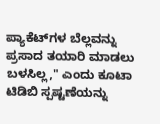ಪ್ಯಾಕೆಟ್‌ಗಳ ಬೆಲ್ಲವನ್ನು ಪ್ರಸಾದ ತಯಾರಿ ಮಾಡಲು ಬಳಸಿಲ್ಲ," ಎಂದು ಕೂಟಾ ಟಿಡಿಬಿ ಸ್ಪಷ್ಟಣೆಯನ್ನು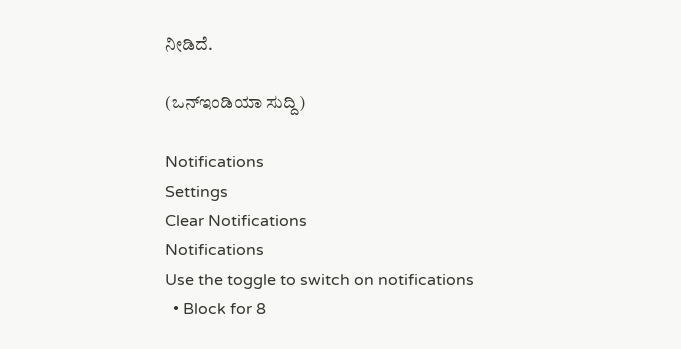ನೀಡಿದೆ.

(ಒನ್‌ಇಂಡಿಯಾ ಸುದ್ದಿ)

Notifications
Settings
Clear Notifications
Notifications
Use the toggle to switch on notifications
  • Block for 8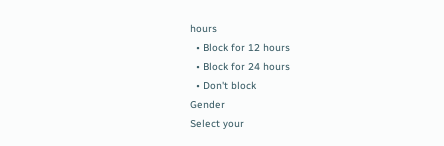hours
  • Block for 12 hours
  • Block for 24 hours
  • Don't block
Gender
Select your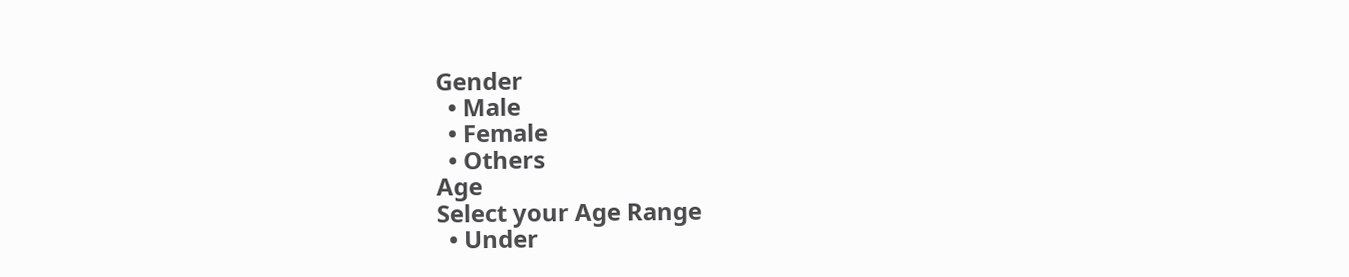Gender
  • Male
  • Female
  • Others
Age
Select your Age Range
  • Under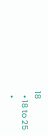18
  • 18 to 25
  •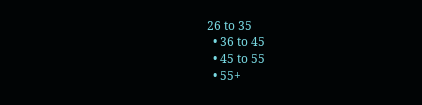26 to 35
  • 36 to 45
  • 45 to 55
  • 55+